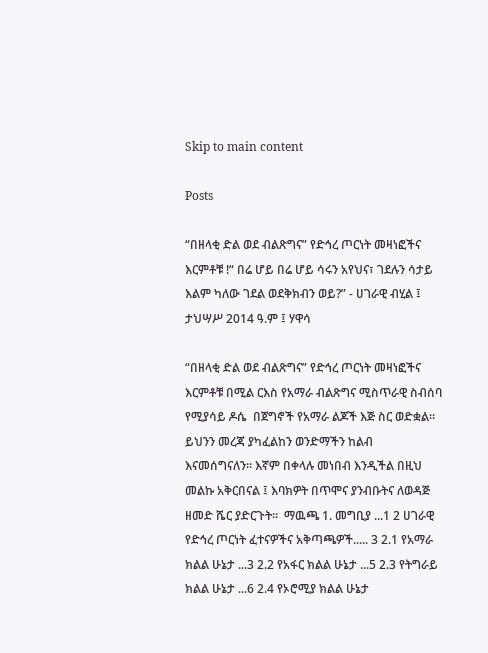Skip to main content

Posts

“በዘላቂ ድል ወደ ብልጽግና” የድኅረ ጦርነት መዛነፎችና እርምቶቹ !“ በሬ ሆይ በሬ ሆይ ሳሩን አየህና፣ ገደሉን ሳታይ እልም ካለው ገደል ወደቅክብን ወይ?” - ሀገራዊ ብሂል ፤ ታህሣሥ 2014 ዓ.ም ፤ ሃዋሳ

“በዘላቂ ድል ወደ ብልጽግና” የድኅረ ጦርነት መዛነፎችና እርምቶቹ በሚል ርእስ የአማራ ብልጽግና ሚስጥራዊ ስብሰባ የሚያሳይ ዶሴ  በጀግኖች የአማራ ልጆች እጅ ስር ወድቋል። ይህንን መረጃ ያካፈልከን ወንድማችን ከልብ እናመሰግናለን። እኛም በቀላሉ መነበብ እንዲችል በዚህ መልኩ አቅርበናል ፤ እባክዎት በጥሞና ያንብቡትና ለወዳጅ ዘመድ ሼር ያድርጉት።  ማዉጫ 1. መግቢያ ...1 2 ሀገራዊ የድኅረ ጦርነት ፈተናዎችና አቅጣጫዎች..... 3 2.1 የአማራ ክልል ሁኔታ ...3 2.2 የአፋር ክልል ሁኔታ ...5 2.3 የትግራይ ክልል ሁኔታ ...6 2.4 የኦሮሚያ ክልል ሁኔታ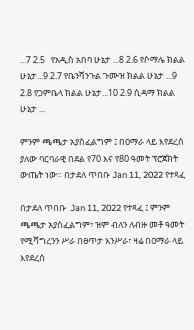...7 2.5   የአዲስ አበባ ሁኔታ ...8 2.6 የሶማሌ ክልል ሁኔታ...9 2.7 የቤንሻንጉል ጉሙዝ ክልል ሁኔታ ...9 2.8 የጋምቤላ ክልል ሁኔታ...10 2.9 ሲዳማ ክልል ሁኔታ ...

ምንም ጫጫታ አያስፈልግም ፤ በዐማራ ላይ እየደረሰ ያለው ባርባራዊ በደል የ70 እና የ80 ዓመት ፕሮጀክት ውጤት ነው። በታደለ ጥበቡ Jan 11, 2022 የተጻፈ

በታደለ ጥበቡ  Jan 11, 2022 የተጻፈ ፤ ምንም ጫጫታ አያስፈልግም፣ ዝም ብለን ለብዙ መቶ ዓመት የሚሻግረንን ሥራ በፀጥታ እንሥራ፣ ዛሬ በዐማራ ላይ እየደረሰ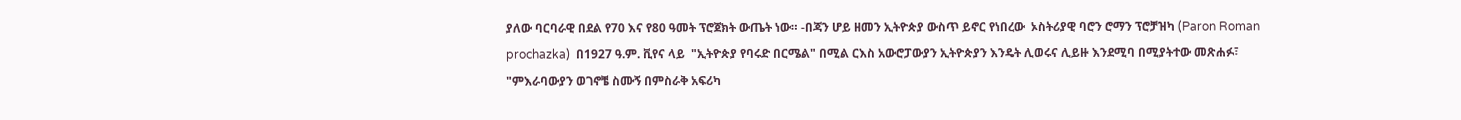ያለው ባርባራዊ በደል የ70 እና የ80 ዓመት ፕሮጀክት ውጤት ነው። -በጃን ሆይ ዘመን ኢትዮጵያ ውስጥ ይኖር የነበረው  ኦስትሪያዊ ባሮን ሮማን ፕሮቻዝካ (Paron Roman prochazka)  በ1927 ዓ.ም. ቪየና ላይ  "ኢትዮጵያ የባሩድ በርሜል" በሚል ርእስ አውሮፓውያን ኢትዮጵያን እንዴት ሊወሩና ሊይዙ እንደሚባ በሚያትተው መጽሐፉ፣  "ምእራባውያን ወገኖቼ ስሙኝ በምስራቅ አፍሪካ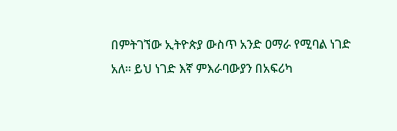በምትገኘው ኢትዮጵያ ውስጥ አንድ ዐማራ የሚባል ነገድ አለ። ይህ ነገድ እኛ ምእራባውያን በአፍሪካ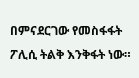በምናደርገው የመስፋፋት ፖሊሲ ትልቅ እንቅፋት ነው።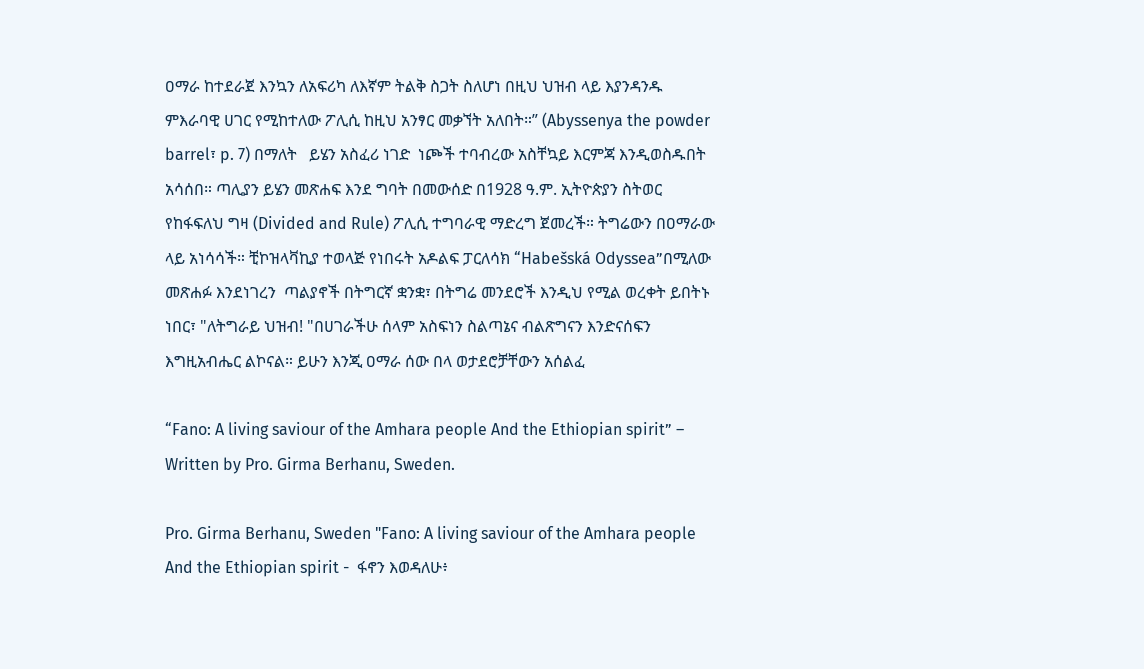ዐማራ ከተደራጀ እንኳን ለአፍሪካ ለእኛም ትልቅ ስጋት ስለሆነ በዚህ ህዝብ ላይ እያንዳንዱ ምእራባዊ ሀገር የሚከተለው ፖሊሲ ከዚህ አንፃር መቃኘት አለበት።” (Abyssenya the powder barrel፣ p. 7) በማለት   ይሄን አስፈሪ ነገድ  ነጮች ተባብረው አስቸኳይ እርምጃ እንዲወስዱበት አሳሰበ። ጣሊያን ይሄን መጽሐፍ እንደ ግባት በመውሰድ በ1928 ዓ.ም. ኢትዮጵያን ስትወር የከፋፍለህ ግዛ (Divided and Rule) ፖሊሲ ተግባራዊ ማድረግ ጀመረች። ትግሬውን በዐማራው ላይ አነሳሳች። ቺኮዝላቫኪያ ተወላጅ የነበሩት አዶልፍ ፓርለሳክ “Habešská Odyssea”በሚለው መጽሐፉ እንደነገረን  ጣልያኖች በትግርኛ ቋንቋ፣ በትግሬ መንደሮች እንዲህ የሚል ወረቀት ይበትኑ ነበር፣ "ለትግራይ ህዝብ! "በሀገራችሁ ሰላም አስፍነን ስልጣኔና ብልጽግናን እንድናሰፍን እግዚአብሔር ልኮናል። ይሁን እንጂ ዐማራ ሰው በላ ወታደሮቻቸውን አሰልፈ

“Fano: A living saviour of the Amhara people And the Ethiopian spirit” – Written by Pro. Girma Berhanu, Sweden.

Pro. Girma Berhanu, Sweden "Fano: A living saviour of the Amhara people And the Ethiopian spirit -  ፋኖን እወዳለሁ፥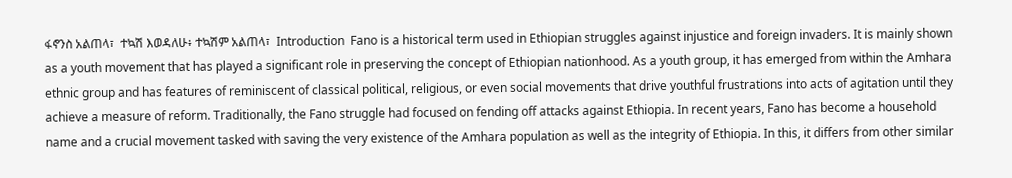ፋኖንስ አልጠላ፣  ተኳሽ እወዳለሁ፥ ተኳሽም አልጠላ፣  Introduction  Fano is a historical term used in Ethiopian struggles against injustice and foreign invaders. It is mainly shown as a youth movement that has played a significant role in preserving the concept of Ethiopian nationhood. As a youth group, it has emerged from within the Amhara ethnic group and has features of reminiscent of classical political, religious, or even social movements that drive youthful frustrations into acts of agitation until they achieve a measure of reform. Traditionally, the Fano struggle had focused on fending off attacks against Ethiopia. In recent years, Fano has become a household name and a crucial movement tasked with saving the very existence of the Amhara population as well as the integrity of Ethiopia. In this, it differs from other similar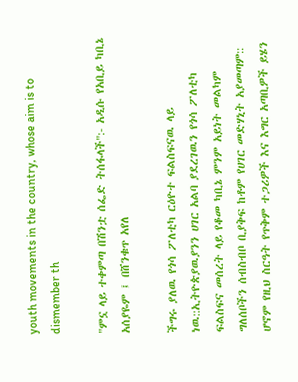youth movements in the country, whose aim is to dismember th

"ምኗ ላይ ተቀምጣ በሽንቷ ሰፌድ ትሰፋላች":- አዲሱ የአቢይ ካቢኔ አሰያዬም ፤ በሸንቁጥ አየለ

ችግሩ ያለዉ የጎሳ ፖለቲካ ርዕዮተ ፍልስፍናዉ ላይ ነዉ::ኢትዮጵያዉያንን ሀገር አልባ ያደረገዉን የጎሳ ፖለቲካ ፍልስፍና መሰረት ላይ የቆመ ካቢኔ ምንም አይነት መልካም ግለሰቦችን ሰብስብቦ ቢያቅፍ ከቶም የሀገር መድሃኒት አያመጣም:: ሆኖም የዚህ ስርዓት የጥቅም ተጋሪዎች እና እግር አጣቢዎች ይሄን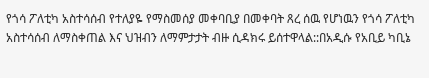የጎሳ ፖለቲካ አስተሳሰብ የተለያዬ የማስመሰያ መቀባቢያ በመቀባት ጸረ ሰዉ የሆነዉን የጎሳ ፖለቲካ አስተሳሰብ ለማስቀጠል እና ህዝብን ለማምታታት ብዙ ሲዳክሩ ይሰተዋላል::በአዲሱ የአቢይ ካቢኔ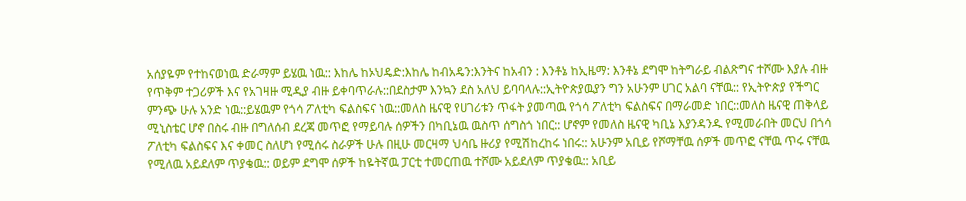አሰያዬም የተከናወነዉ ድራማም ይሄዉ ነዉ:: እከሌ ከኦህዴድ:እከሌ ከብአዴን:እንትና ከአብን : እንቶኔ ከኢዜማ: እንቶኔ ደግሞ ከትግራይ ብልጽግና ተሾሙ እያሉ ብዙ የጥቅም ተጋሪዎች እና የአገዛዙ ሚዲያ ብዙ ይቀባጥራሉ::በደስታም እንኳን ደስ አለህ ይባባላሉ::ኢትዮጵያዉያን ግን አሁንም ሀገር አልባ ናቸዉ:: የኢትዮጵያ የችግር ምንጭ ሁሉ አንድ ነዉ::ይሄዉም የጎሳ ፖለቲካ ፍልስፍና ነዉ::መለስ ዜናዊ የሀገሪቱን ጥፋት ያመጣዉ የጎሳ ፖለቲካ ፍልስፍና በማራመድ ነበር::መለስ ዜናዊ ጠቅላይ ሚኒስቴር ሆኖ በስሩ ብዙ በግለሰብ ደረጃ መጥፎ የማይባሉ ሰዎችን በካቢኔዉ ዉስጥ ሰግስጎ ነበር:: ሆኖም የመለስ ዜናዊ ካቢኔ እያንዳንዱ የሚመራበት መርህ በጎሳ ፖለቲካ ፍልስፍና እና ቀመር ስለሆነ የሚሰሩ ስራዎች ሁሉ በዚሁ መርዛማ ህሳቤ ዙሪያ የሚሽከረከሩ ነበሩ:: አሁንም አቢይ የሾማቸዉ ሰዎች መጥፎ ናቸዉ ጥሩ ናቸዉ የሚለዉ አይደለም ጥያቄዉ:: ወይም ደግሞ ሰዎች ከዬትኛዉ ፓርቲ ተመርጠዉ ተሾሙ አይደለም ጥያቄዉ:: አቢይ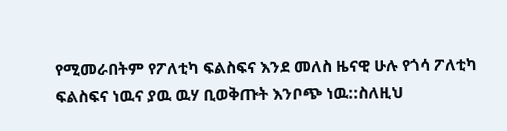የሚመራበትም የፖለቲካ ፍልስፍና እንደ መለስ ዜናዊ ሁሉ የጎሳ ፖለቲካ ፍልስፍና ነዉና ያዉ ዉሃ ቢወቅጡት እንቦጭ ነዉ::ስለዚህ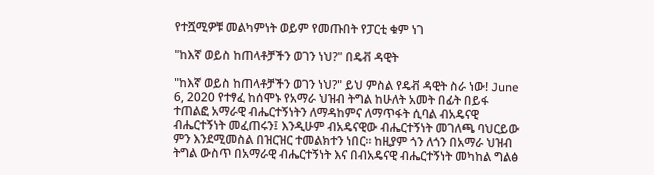የተሿሚዎቹ መልካምነት ወይም የመጡበት የፓርቲ ቁም ነገ

"ከእኛ ወይስ ከጠላቶቻችን ወገን ነህ?" በዴቭ ዳዊት

"ከእኛ ወይስ ከጠላቶቻችን ወገን ነህ?" ይህ ምስል የዴቭ ዳዊት ስራ ነው! June 6, 2020 የተፃፈ ከሰሞኑ የአማራ ህዝብ ትግል ከሁለት አመት በፊት በይፋ ተጠልፎ አማራዊ ብሔርተኝነትን ለማዳከምና ለማጥፋት ሲባል ብአዴናዊ ብሔርተኝነት መፈጠሩን፤ እንዲሁም ብአዴናዊው ብሔርተኝነት መገለጫ ባህርይው ምን እንደሚመስል በዝርዝር ተመልክተን ነበር። ከዚያም ጎን ለጎን በአማራ ህዝብ ትግል ውስጥ በአማራዊ ብሔርተኝነት እና በብአዴናዊ ብሔርተኝነት መካከል ግልፅ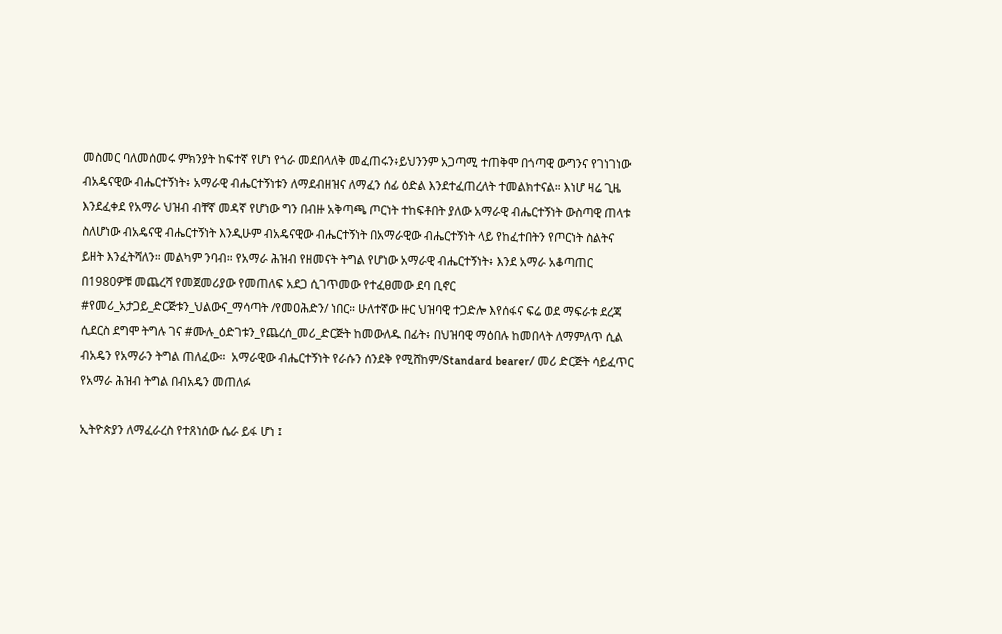መስመር ባለመሰመሩ ምክንያት ከፍተኛ የሆነ የጎራ መደበላለቅ መፈጠሩን፥ይህንንም አጋጣሚ ተጠቅሞ በጎጣዊ ውግንና የገነገነው ብአዴናዊው ብሔርተኝነት፥ አማራዊ ብሔርተኝነቱን ለማደብዘዝና ለማፈን ሰፊ ዕድል እንደተፈጠረለት ተመልክተናል። እነሆ ዛሬ ጊዜ እንደፈቀደ የአማራ ህዝብ ብቸኛ መዳኛ የሆነው ግን በብዙ አቅጣጫ ጦርነት ተከፍቶበት ያለው አማራዊ ብሔርተኝነት ውስጣዊ ጠላቱ ስለሆነው ብአዴናዊ ብሔርተኝነት እንዲሁም ብአዴናዊው ብሔርተኝነት በአማራዊው ብሔርተኝነት ላይ የከፈተበትን የጦርነት ስልትና ይዘት እንፈትሻለን። መልካም ንባብ። የአማራ ሕዝብ የዘመናት ትግል የሆነው አማራዊ ብሔርተኝነት፥ እንደ አማራ አቆጣጠር በ1980ዎቹ መጨረሻ የመጀመሪያው የመጠለፍ አደጋ ሲገጥመው የተፈፀመው ደባ ቢኖር #የመሪ_አታጋይ_ድርጅቱን_ህልውና_ማሳጣት /የመዐሕድን/ ነበር። ሁለተኛው ዙር ህዝባዊ ተጋድሎ እየሰፋና ፍሬ ወደ ማፍራቱ ደረጃ ሲደርስ ደግሞ ትግሉ ገና #ሙሉ_ዕድገቱን_የጨረሰ_መሪ_ድርጅት ከመውለዱ በፊት፥ በህዝባዊ ማዕበሉ ከመበላት ለማምለጥ ሲል ብአዴን የአማራን ትግል ጠለፈው።  አማራዊው ብሔርተኝነት የራሱን ሰንደቅ የሚሸከም/Standard bearer/ መሪ ድርጅት ሳይፈጥር የአማራ ሕዝብ ትግል በብአዴን መጠለፉ

ኢትዮጵያን ለማፈራረስ የተጸነሰው ሴራ ይፋ ሆነ ፤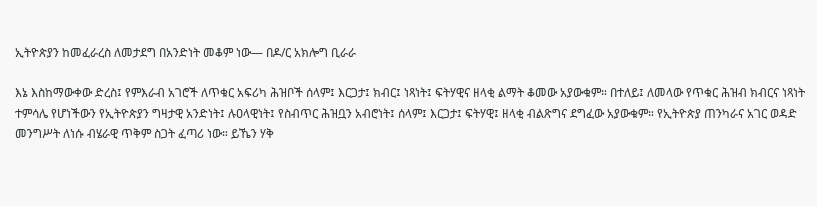ኢትዮጵያን ከመፈራረስ ለመታደግ በአንድነት መቆም ነው— በዶ/ር አክሎግ ቢራራ

እኔ እስከማውቀው ድረስ፤ የምእራብ አገሮች ለጥቁር አፍሪካ ሕዝቦች ሰላም፤ እርጋታ፤ ክብር፤ ነጻነት፤ ፍትሃዊና ዘላቂ ልማት ቆመው አያውቁም። በተለይ፤ ለመላው የጥቁር ሕዝብ ክብርና ነጻነት ተምሳሌ የሆነችውን የኢትዮጵያን ግዛታዊ አንድነት፤ ሉዐላዊነት፤ የስብጥር ሕዝቧን አብሮነት፤ ሰላም፤ እርጋታ፤ ፍትሃዊ፤ ዘላቂ ብልጽግና ደግፈው አያውቁም። የኢትዮጵያ ጠንካራና አገር ወዳድ መንግሥት ለነሱ ብሄራዊ ጥቅም ስጋት ፈጣሪ ነው። ይኼን ሃቅ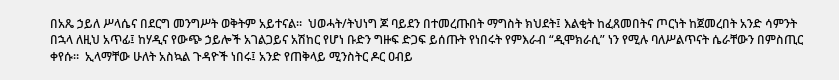በአጼ ኃይለ ሥላሴና በደርግ መንግሥት ወቅትም አይተናል።  ህወሓት/ትህነግ ጆ ባይደን በተመረጡበት ማግስት ክህደት፤ እልቂት ከፈጸመበትና ጦርነት ከጀመረበት አንድ ሳምንት በኋላ ለዚህ አጥፊ፤ ከሃዲና የውጭ ኃይሎች አገልጋይና አሽከር የሆነ ቡድን ግዙፍ ድጋፍ ይሰጡት የነበሩት የምእራብ “ዲሞክራሲ” ነን የሚሉ ባለሥልጥናት ሴራቸውን በምስጢር ቀየሱ።  ኢላማቸው ሁለት አስኳል ጉዳዮች ነበሩ፤ አንድ የጠቅላይ ሚንስትር ዶር ዐብይ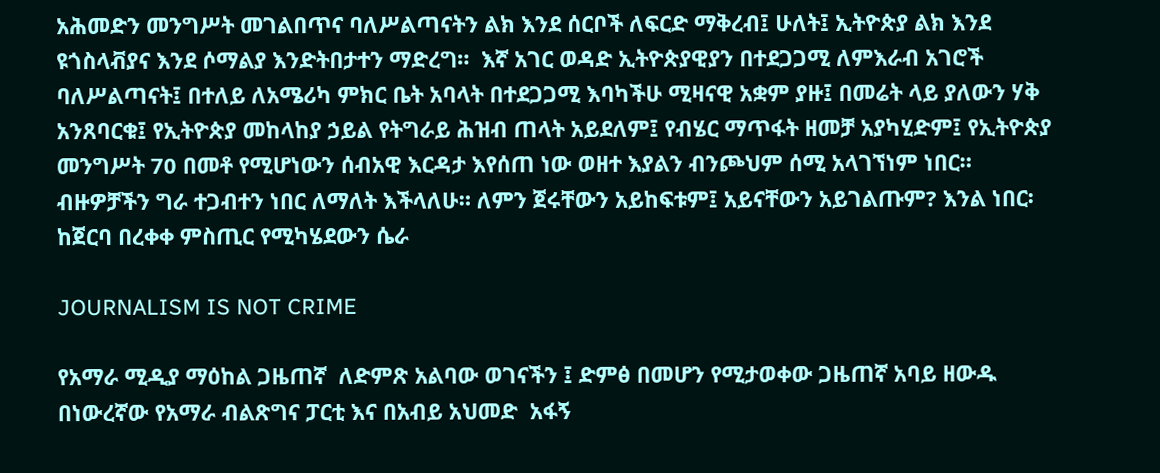አሕመድን መንግሥት መገልበጥና ባለሥልጣናትን ልክ እንደ ሰርቦች ለፍርድ ማቅረብ፤ ሁለት፤ ኢትዮጵያ ልክ እንደ ዩጎስላቭያና እንደ ሶማልያ እንድትበታተን ማድረግ።  እኛ አገር ወዳድ ኢትዮጵያዊያን በተደጋጋሚ ለምእራብ አገሮች ባለሥልጣናት፤ በተለይ ለአሜሪካ ምክር ቤት አባላት በተደጋጋሚ እባካችሁ ሚዛናዊ አቋም ያዙ፤ በመሬት ላይ ያለውን ሃቅ አንጸባርቁ፤ የኢትዮጵያ መከላከያ ኃይል የትግራይ ሕዝብ ጠላት አይደለም፤ የብሄር ማጥፋት ዘመቻ አያካሂድም፤ የኢትዮጵያ መንግሥት 70 በመቶ የሚሆነውን ሰብአዊ እርዳታ እየሰጠ ነው ወዘተ እያልን ብንጮህም ሰሚ አላገኘነም ነበር። ብዙዎቻችን ግራ ተጋብተን ነበር ለማለት እችላለሁ። ለምን ጀሩቸውን አይከፍቱም፤ አይናቸውን አይገልጡም? እንል ነበር፡ ከጀርባ በረቀቀ ምስጢር የሚካሄደውን ሴራ

JOURNALISM IS NOT CRIME

የአማራ ሚዲያ ማዕከል ጋዜጠኛ  ለድምጽ አልባው ወገናችን ፤ ድምፅ በመሆን የሚታወቀው ጋዜጠኛ አባይ ዘውዱ በነውረኛው የአማራ ብልጽግና ፓርቲ እና በአብይ አህመድ  አፋኝ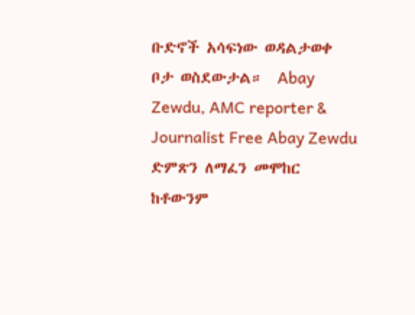ቡድኖች አሳፍነው ወዳልታወቀ ቦታ ወስደውታል።  Abay Zewdu, AMC reporter & Journalist Free Abay Zewdu   ድምጽን ለማፈን መሞከር ከቶውንም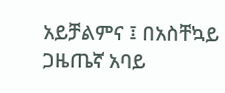አይቻልምና ፤ በአስቸኳይ ጋዜጤኛ አባይ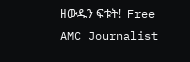ዘውዱን ፍቱት!  Free AMC Journalist